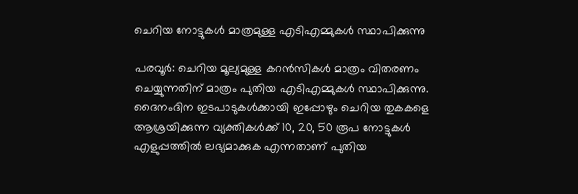ചെറിയ നോട്ടുകൾ മാത്രമുള്ള എടിഎമ്മുകൾ സ്ഥാപിക്കുന്നു

പരവൂർ: ചെറിയ മൂല്യമുള്ള കറൻസികൾ മാത്രം വിതരണം ചെയ്യുന്നതിന് മാത്രം പുതിയ എടിഎമ്മുകൾ സ്ഥാപിക്കുന്നു. ദൈനംദിന ഇടപാടുകൾക്കായി ഇപ്പോഴും ചെറിയ തുകകളെ ആശ്രയിക്കുന്ന വ്യക്തികൾക്ക് 10, 20, 50 രൂപ നോട്ടുകൾ എളുപ്പത്തിൽ ലഭ്യമാക്കുക എന്നതാണ് പുതിയ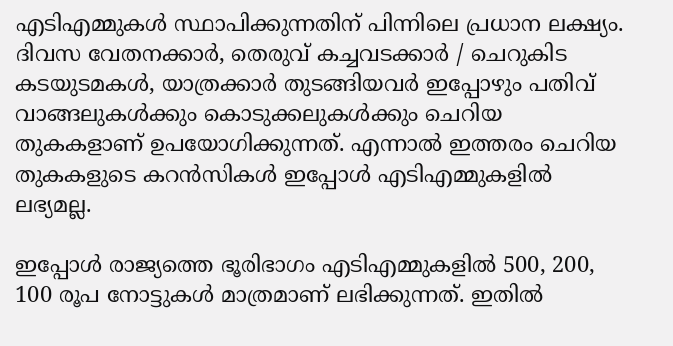എടിഎമ്മുകൾ സ്ഥാപിക്കുന്നതിന് പിന്നിലെ പ്രധാന ലക്ഷ്യം. ദിവസ വേതനക്കാർ, തെരുവ് കച്ചവടക്കാർ / ചെറുകിട കടയുടമകൾ, യാത്രക്കാർ തുടങ്ങിയവർ ഇപ്പോഴും പതിവ് വാങ്ങലുകൾക്കും കൊടുക്കലുകൾക്കും ചെറിയ തുകകളാണ് ഉപയോഗിക്കുന്നത്. എന്നാൽ ഇത്തരം ചെറിയ തുകകളുടെ കറൻസികൾ ഇപ്പോൾ എടിഎമ്മുകളിൽ ലഭ്യമല്ല.

ഇപ്പോൾ രാജ്യത്തെ ഭൂരിഭാഗം എടിഎമ്മുകളിൽ 500, 200, 100 രൂപ നോട്ടുകൾ മാത്രമാണ് ലഭിക്കുന്നത്. ഇതിൽ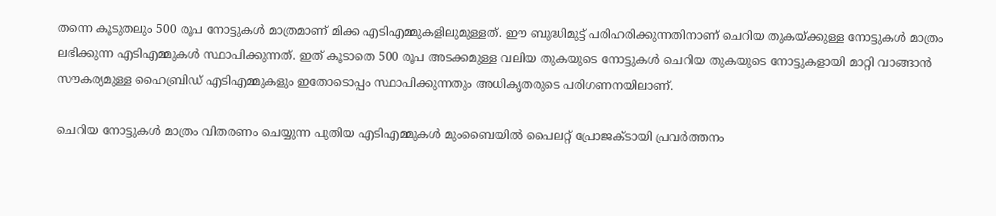തന്നെ കൂടുതലും 500 രൂപ നോട്ടുകൾ മാത്രമാണ് മിക്ക എടിഎമ്മുകളിലുമുള്ളത്. ഈ ബുദ്ധിമുട്ട് പരിഹരിക്കുന്നതിനാണ് ചെറിയ തുകയ്ക്കുള്ള നോട്ടുകൾ മാത്രം ലഭിക്കുന്ന എടിഎമ്മുകൾ സ്ഥാപിക്കുന്നത്. ഇത് കൂടാതെ 500 രൂപ അടക്കമുള്ള വലിയ തുകയുടെ നോട്ടുകൾ ചെറിയ തുകയുടെ നോട്ടുകളായി മാറ്റി വാങ്ങാൻ സൗകര്യമുള്ള ഹൈബ്രിഡ് എടിഎമ്മുകളും ഇതോടൊപ്പം സ്ഥാപിക്കുന്നതും അധികൃതരുടെ പരിഗണനയിലാണ്.

ചെറിയ നോട്ടുകൾ മാത്രം വിതരണം ചെയ്യുന്ന പുതിയ എടിഎമ്മുകൾ മുംബൈയിൽ പൈലറ്റ് പ്രോജക്ടായി പ്രവർത്തനം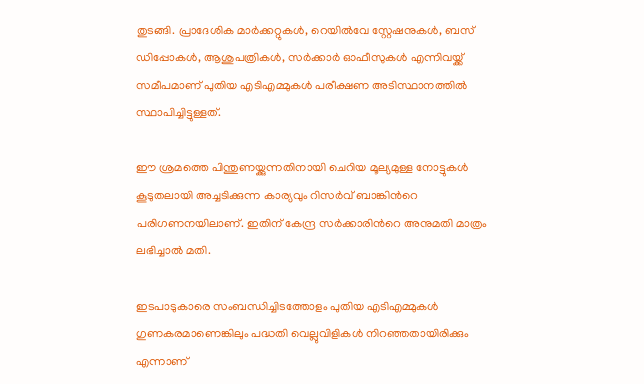തുടങ്ങി. പ്രാദേശിക മാർക്കറ്റുകൾ, റെയിൽവേ സ്റ്റേഷനുകൾ, ബസ് ഡിപ്പോകൾ, ആശുപത്രികൾ, സർക്കാർ ഓഫീസുകൾ എന്നിവയ്ക്ക് സമീപമാണ് പുതിയ എടിഎമ്മുകൾ പരീക്ഷണ അടിസ്ഥാനത്തിൽ സ്ഥാപിച്ചിട്ടുള്ളത്.

ഈ ശ്രമത്തെ പിന്തുണയ്ക്കുന്നതിനായി ചെറിയ മൂല്യമുള്ള നോട്ടുകൾ കൂടുതലായി അച്ചടിക്കുന്ന കാര്യവും റിസർവ് ബാങ്കിന്‍റെ പരിഗണനയിലാണ്. ഇതിന് കേന്ദ്ര സർക്കാരിന്‍റെ അനുമതി മാത്രം ലഭിച്ചാൽ മതി.

ഇടപാടുകാരെ സംബന്ധിച്ചിടത്തോളം പുതിയ എടിഎമ്മുകൾ ഗുണകരമാണെങ്കിലും പദ്ധതി വെല്ലുവിളികൾ നിറഞ്ഞതായിരിക്കും എന്നാണ്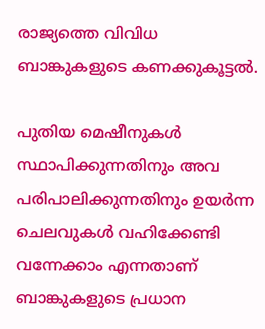രാജ്യത്തെ വിവിധ ബാങ്കുകളുടെ കണക്കുകൂട്ടൽ.

പുതിയ മെഷീനുകൾ സ്ഥാപിക്കുന്നതിനും അവ പരിപാലിക്കുന്നതിനും ഉയർന്ന ചെലവുകൾ വഹിക്കേണ്ടി വന്നേക്കാം എന്നതാണ് ബാങ്കുകളുടെ പ്രധാന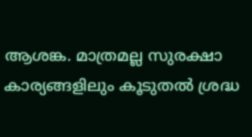ആശങ്ക. മാത്രമല്ല സുരക്ഷാ കാര്യങ്ങളിലും കൂടുതൽ ശ്രദ്ധ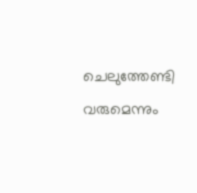ചെലുത്തേണ്ടി വരുമെന്നും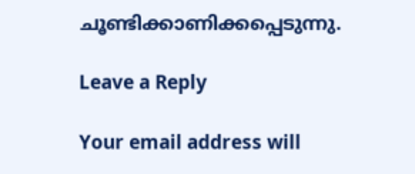ചൂണ്ടിക്കാണിക്കപ്പെടുന്നു.

Leave a Reply

Your email address will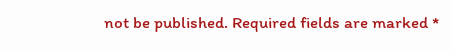not be published. Required fields are marked *